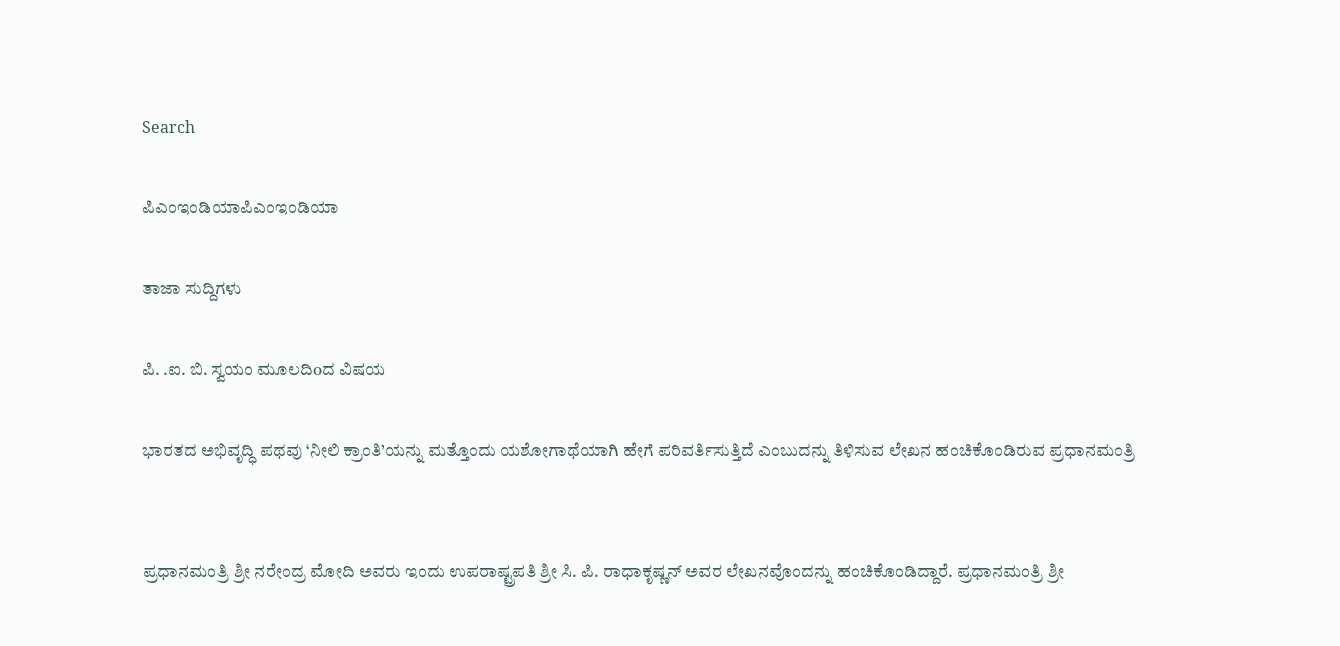Search

ಪಿಎಂಇಂಡಿಯಾಪಿಎಂಇಂಡಿಯಾ

ತಾಜಾ ಸುದ್ದಿಗಳು

ಪಿ. .ಐ. ಬಿ. ಸ್ವಯಂ ಮೂಲದಿoದ ವಿಷಯ

ಭಾರತದ ಅಭಿವೃದ್ಧಿ ಪಥವು ‘ನೀಲಿ ಕ್ರಾಂತಿ’ಯನ್ನು ಮತ್ತೊಂದು ಯಶೋಗಾಥೆಯಾಗಿ ಹೇಗೆ ಪರಿವರ್ತಿಸುತ್ತಿದೆ ಎಂಬುದನ್ನು ತಿಳಿಸುವ ಲೇಖನ ಹಂಚಿಕೊಂಡಿರುವ ಪ್ರಧಾನಮಂತ್ರಿ


ಪ್ರಧಾನಮಂತ್ರಿ ಶ್ರೀ ನರೇಂದ್ರ ಮೋದಿ ಅವರು ಇಂದು ಉಪರಾಷ್ಟ್ರಪತಿ ಶ್ರೀ ಸಿ. ಪಿ. ರಾಧಾಕೃಷ್ಣನ್ ಅವರ ಲೇಖನವೊಂದನ್ನು ಹಂಚಿಕೊಂಡಿದ್ದಾರೆ. ಪ್ರಧಾನಮಂತ್ರಿ ಶ್ರೀ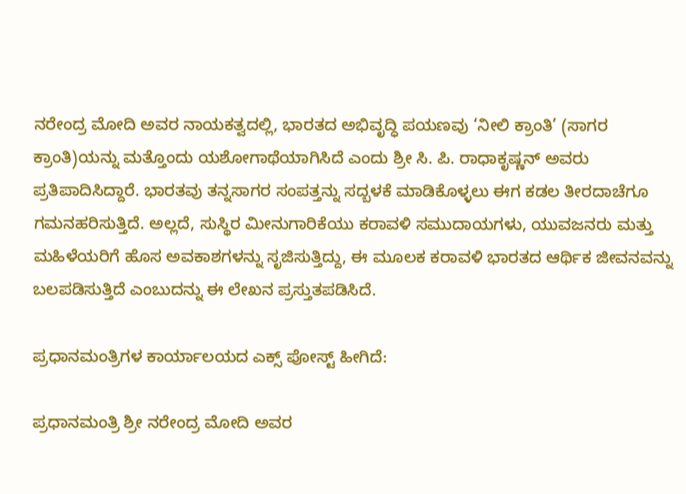ನರೇಂದ್ರ ಮೋದಿ ಅವರ ನಾಯಕತ್ವದಲ್ಲಿ, ಭಾರತದ ಅಭಿವೃದ್ಧಿ ಪಯಣವು ‘ನೀಲಿ ಕ್ರಾಂತಿ’ (ಸಾಗರ ಕ್ರಾಂತಿ)ಯನ್ನು ಮತ್ತೊಂದು ಯಶೋಗಾಥೆಯಾಗಿಸಿದೆ ಎಂದು ಶ್ರೀ ಸಿ. ಪಿ. ರಾಧಾಕೃಷ್ಣನ್ ಅವರು ಪ್ರತಿಪಾದಿಸಿದ್ದಾರೆ. ಭಾರತವು ತನ್ನಸಾಗರ ಸಂಪತ್ತನ್ನು ಸದ್ಬಳಕೆ ಮಾಡಿಕೊಳ್ಳಲು ಈಗ ಕಡಲ ತೀರದಾಚೆಗೂ ಗಮನಹರಿಸುತ್ತಿದೆ. ಅಲ್ಲದೆ, ಸುಸ್ಥಿರ ಮೀನುಗಾರಿಕೆಯು ಕರಾವಳಿ ಸಮುದಾಯಗಳು, ಯುವಜನರು ಮತ್ತು ಮಹಿಳೆಯರಿಗೆ ಹೊಸ ಅವಕಾಶಗಳನ್ನು ಸೃಜಿಸುತ್ತಿದ್ದು, ಈ ಮೂಲಕ ಕರಾವಳಿ ಭಾರತದ ಆರ್ಥಿಕ ಜೀವನವನ್ನು ಬಲಪಡಿಸುತ್ತಿದೆ ಎಂಬುದನ್ನು ಈ ಲೇಖನ ಪ್ರಸ್ತುತಪಡಿಸಿದೆ.

ಪ್ರಧಾನಮಂತ್ರಿಗಳ ಕಾರ್ಯಾಲಯದ ಎಕ್ಸ್ ಪೋಸ್ಟ್ ಹೀಗಿದೆ:

ಪ್ರಧಾನಮಂತ್ರಿ ಶ್ರೀ ನರೇಂದ್ರ ಮೋದಿ ಅವರ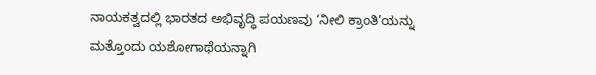ನಾಯಕತ್ವದಲ್ಲಿ ಭಾರತದ ಅಭಿವೃದ್ಧಿ ಪಯಣವು ‘ನೀಲಿ ಕ್ರಾಂತಿ’ಯನ್ನು ಮತ್ತೊಂದು ಯಶೋಗಾಥೆಯನ್ನಾಗಿ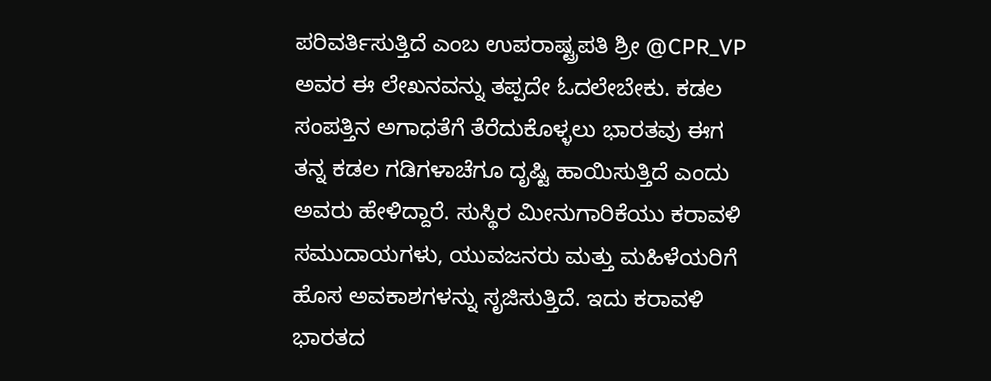ಪರಿವರ್ತಿಸುತ್ತಿದೆ ಎಂಬ ಉಪರಾಷ್ಟ್ರಪತಿ ಶ್ರೀ @CPR_VP ಅವರ ಈ ಲೇಖನವನ್ನು ತಪ್ಪದೇ ಓದಲೇಬೇಕು. ಕಡಲ ಸಂಪತ್ತಿನ ಅಗಾಧತೆಗೆ ತೆರೆದುಕೊಳ್ಳಲು ಭಾರತವು ಈಗ ತನ್ನ ಕಡಲ ಗಡಿಗಳಾಚೆಗೂ ದೃಷ್ಟಿ ಹಾಯಿಸುತ್ತಿದೆ ಎಂದು ಅವರು ಹೇಳಿದ್ದಾರೆ. ಸುಸ್ಥಿರ ಮೀನುಗಾರಿಕೆಯು ಕರಾವಳಿ ಸಮುದಾಯಗಳು, ಯುವಜನರು ಮತ್ತು ಮಹಿಳೆಯರಿಗೆ ಹೊಸ ಅವಕಾಶಗಳನ್ನು ಸೃಜಿಸುತ್ತಿದೆ. ಇದು ಕರಾವಳಿ ಭಾರತದ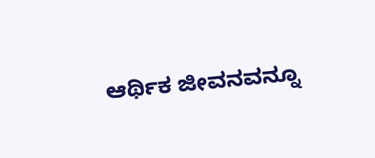ಆರ್ಥಿಕ ಜೀವನವನ್ನೂ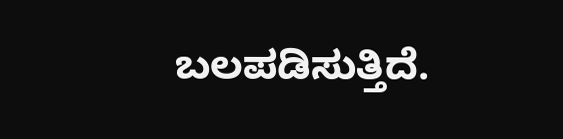ಬಲಪಡಿಸುತ್ತಿದೆ.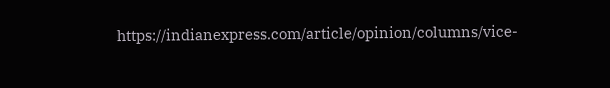https://indianexpress.com/article/opinion/columns/vice-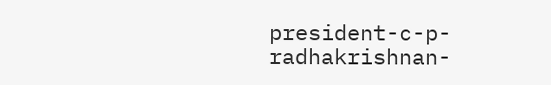president-c-p-radhakrishnan-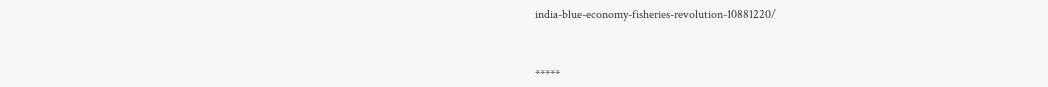india-blue-economy-fisheries-revolution-10881220/



*****